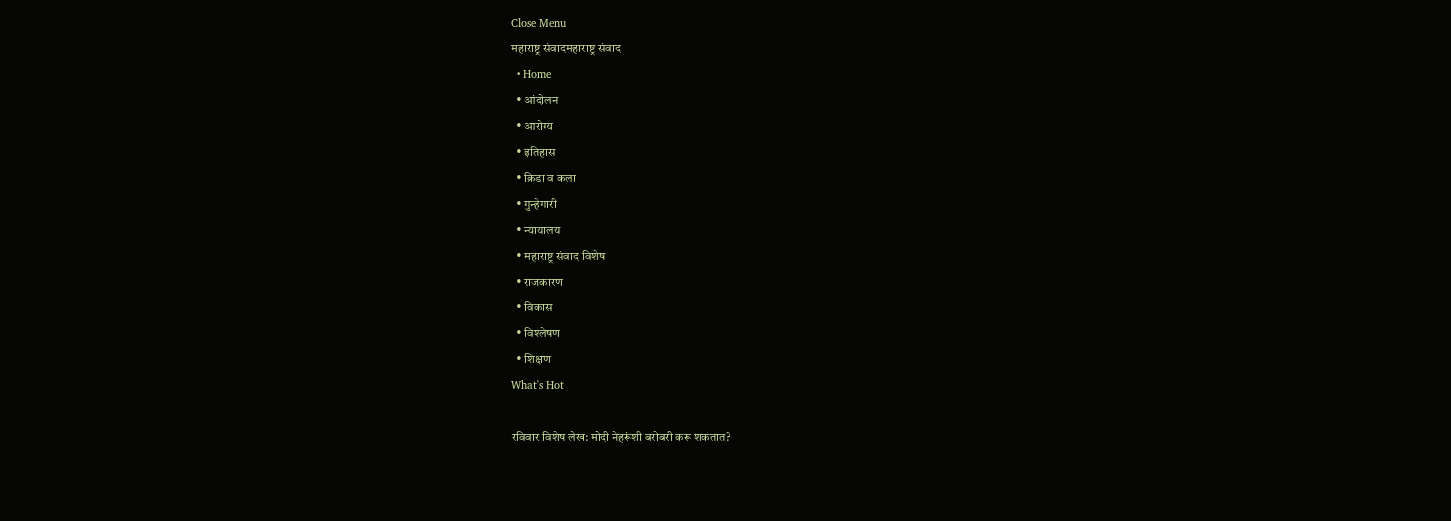Close Menu
महाराष्ट्र संवादमहाराष्ट्र संवाद
  • Home
  • आंदोलन
  • आरोग्य
  • इतिहास
  • क्रिडा व कला
  • गुन्हेगारी
  • न्यायालय
  • महाराष्ट्र संवाद विशेष
  • राजकारण
  • विकास
  • विश्लेषण
  • शिक्षण
What's Hot

रविवार विशेष लेख: मोदी नेहरूंशी बरोबरी करू शकतात?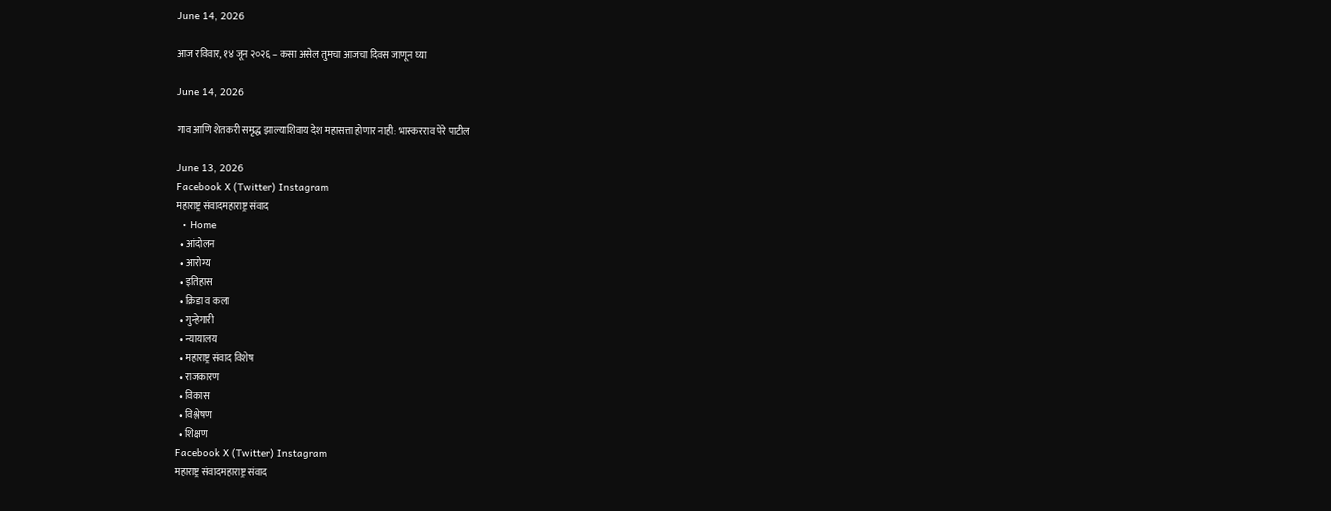June 14, 2026

आज रविवार, १४ जून २०२६ – कसा असेल तुमचा आजचा दिवस जाणून घ्या

June 14, 2026

गाव आणि शेतकरी समृद्ध झाल्याशिवाय देश महासत्ता होणार नाही: भास्करराव पेरे पाटील

June 13, 2026
Facebook X (Twitter) Instagram
महाराष्ट्र संवादमहाराष्ट्र संवाद
  • Home
  • आंदोलन
  • आरोग्य
  • इतिहास
  • क्रिडा व कला
  • गुन्हेगारी
  • न्यायालय
  • महाराष्ट्र संवाद विशेष
  • राजकारण
  • विकास
  • विश्लेषण
  • शिक्षण
Facebook X (Twitter) Instagram
महाराष्ट्र संवादमहाराष्ट्र संवाद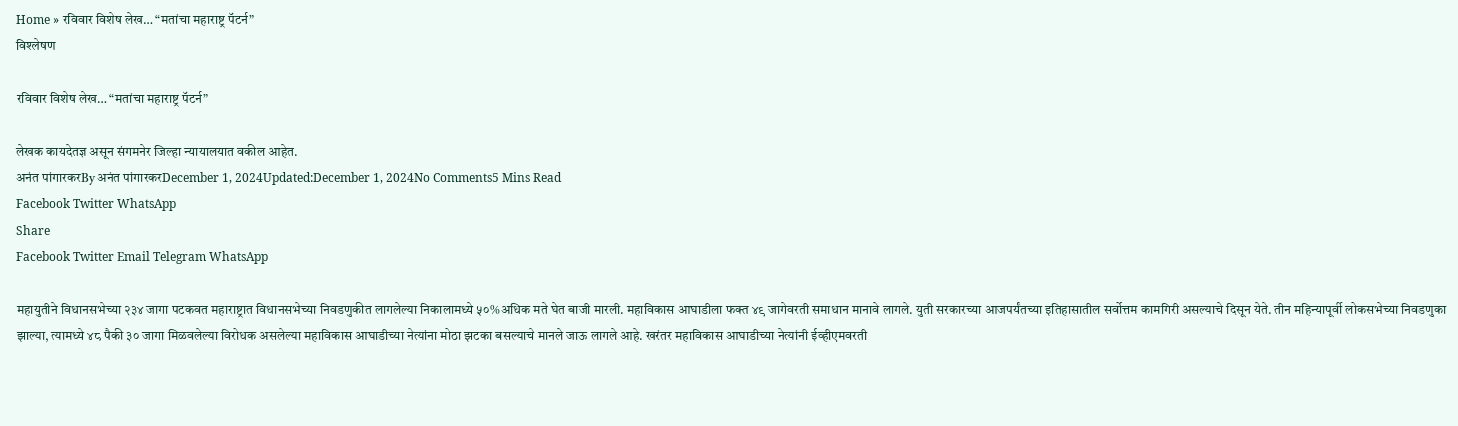Home » रविवार विशेष लेख… “मतांचा महाराष्ट्र पॅटर्न”
विश्लेषण

रविवार विशेष लेख… “मतांचा महाराष्ट्र पॅटर्न”

लेखक कायदेतज्ञ असून संगमनेर जिल्हा न्यायालयात वकील आहेत.
अनंत पांगारकरBy अनंत पांगारकरDecember 1, 2024Updated:December 1, 2024No Comments5 Mins Read
Facebook Twitter WhatsApp
Share
Facebook Twitter Email Telegram WhatsApp

महायुतीने विधानसभेच्या २३४ जागा पटकवत महाराष्ट्रात विधानसभेच्या निवडणुकीत लागलेल्या निकालामध्ये ५०%अधिक मते घेत बाजी मारली. महाविकास आघाडीला फक्त ४९ जागेवरती समाधान मानावे लागले. युती सरकारच्या आजपर्यंतच्या इतिहासातील सर्वोत्तम कामगिरी असल्याचे दिसून येते. तीन महिन्यापूर्वी लोकसभेच्या निवडणुका झाल्या, त्यामध्ये ४८ पैकी ३० जागा मिळवलेल्या विरोधक असलेल्या महाविकास आघाडीच्या नेत्यांना मोठा झटका बसल्याचे मानले जाऊ लागले आहे. खरंतर महाविकास आघाडीच्या नेत्यांनी ईव्हीएमवरती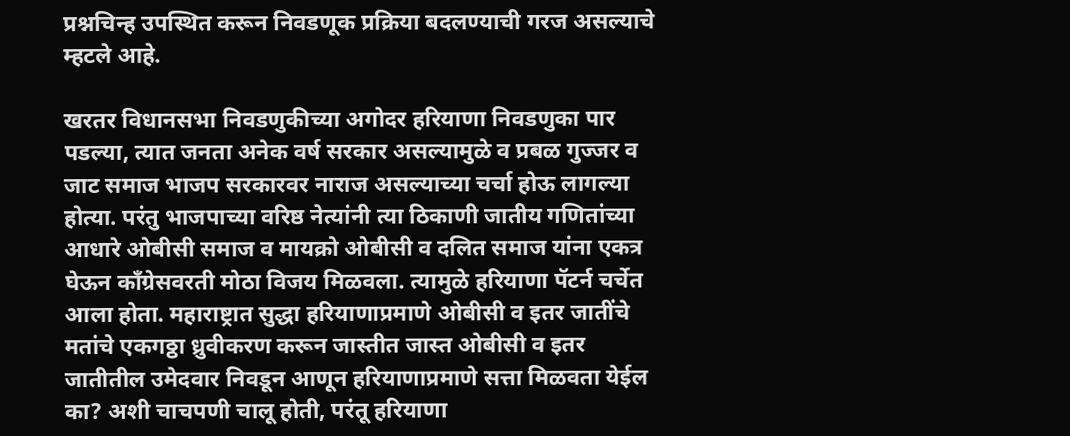प्रश्नचिन्ह उपस्थित करून निवडणूक प्रक्रिया बदलण्याची गरज असल्याचे म्हटले आहे.

खरतर विधानसभा निवडणुकीच्या अगोदर हरियाणा निवडणुका पार पडल्या, त्यात जनता अनेक वर्ष सरकार असल्यामुळे व प्रबळ गुज्जर व जाट समाज भाजप सरकारवर नाराज असल्याच्या चर्चा होऊ लागल्या होत्या. परंतु भाजपाच्या वरिष्ठ नेत्यांनी त्या ठिकाणी जातीय गणितांच्या आधारे ओबीसी समाज व मायक्रो ओबीसी व दलित समाज यांना एकत्र घेऊन काँग्रेसवरती मोठा विजय मिळवला. त्यामुळे हरियाणा पॅटर्न चर्चेत आला होता. महाराष्ट्रात सुद्धा हरियाणाप्रमाणे ओबीसी व इतर जातींचे मतांचे एकगठ्ठा ध्रुवीकरण करून जास्तीत जास्त ओबीसी व इतर जातीतील उमेदवार निवडून आणून हरियाणाप्रमाणे सत्ता मिळवता येईल का? अशी चाचपणी चालू होती, परंतू हरियाणा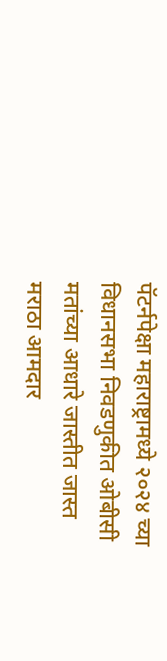पॅटर्नपेक्षा महाराष्ट्रामध्ये २०२४ च्या विधानसभा निवडणुकीत ओबीसी मतांच्या आधारे जास्तीत जास्त मराठा आमदार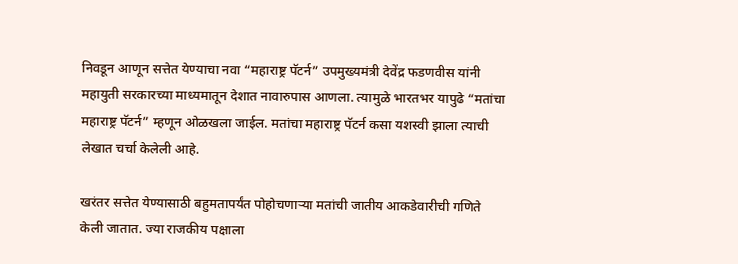निवडून आणून सत्तेत येण्याचा नवा “महाराष्ट्र पॅटर्न” उपमुख्यमंत्री देवेंद्र फडणवीस यांनी महायुती सरकारच्या माध्यमातून देशात नावारुपास आणला. त्यामुळे भारतभर यापुढे “मतांचा महाराष्ट्र पॅटर्न” म्हणून ओळखला जाईल. मतांचा महाराष्ट्र पॅटर्न कसा यशस्वी झाला त्याची लेखात चर्चा केलेली आहे.

खरंतर सत्तेत येण्यासाठी बहुमतापर्यंत पोहोचणाऱ्या मतांची जातीय आकडेवारीची गणिते केली जातात. ज्या राजकीय पक्षाला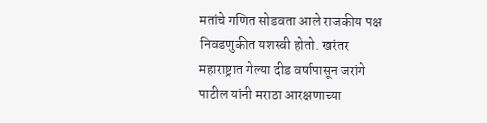मतांचे गणित सोडवता आले राजकीय पक्ष निवडणुकीत यशस्वी होतो. खरंतर महाराष्ट्रात गेल्या दीड वर्षापासून जरांगे पाटील यांनी मराठा आरक्षणाच्या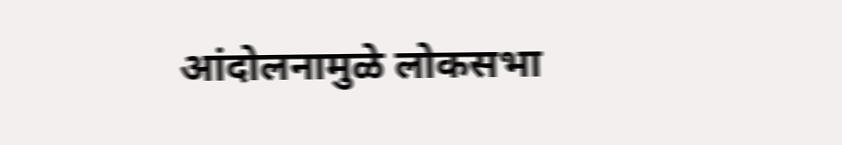आंदोलनामुळे लोकसभा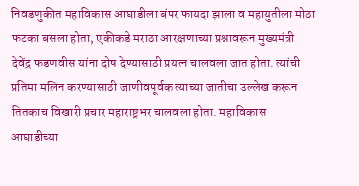निवडणुकीत महाविकास आघाडीला बंपर फायदा झाला व महायुतीला मोठा फटका बसला होता, एकीकडे मराठा आरक्षणाच्या प्रश्नावरून मुख्यमंत्री देवेंद्र फडणवीस यांना दोष देण्यासाठी प्रयत्न चालवला जात होता. त्यांची प्रतिमा मलिन करण्यासाठी जाणीवपूर्वक त्याच्या जातीचा उल्लेख करून तितकाच विखारी प्रचार महाराष्ट्रभर चालवला होता. महाविकास आघाडीच्या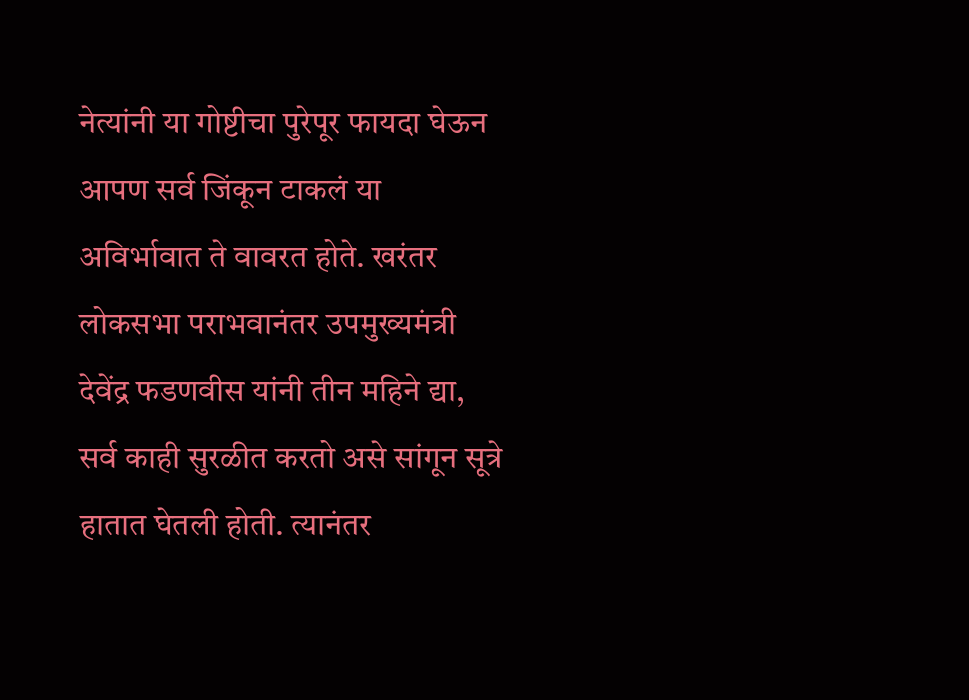नेत्यांनी या गोष्टीचा पुरेपूर फायदा घेऊन आपण सर्व जिंकून टाकलं या अविर्भावात ते वावरत होते. खरंतर लोकसभा पराभवानंतर उपमुख्यमंत्री देवेंद्र फडणवीस यांनी तीन महिने द्या, सर्व काही सुरळीत करतो असे सांगून सूत्रे हातात घेतली होती. त्यानंतर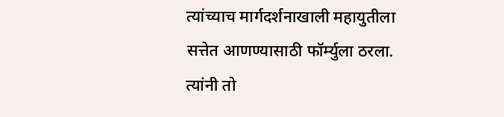त्यांच्याच मार्गदर्शनाखाली महायुतीला सत्तेत आणण्यासाठी फॉर्म्युला ठरला. त्यांनी तो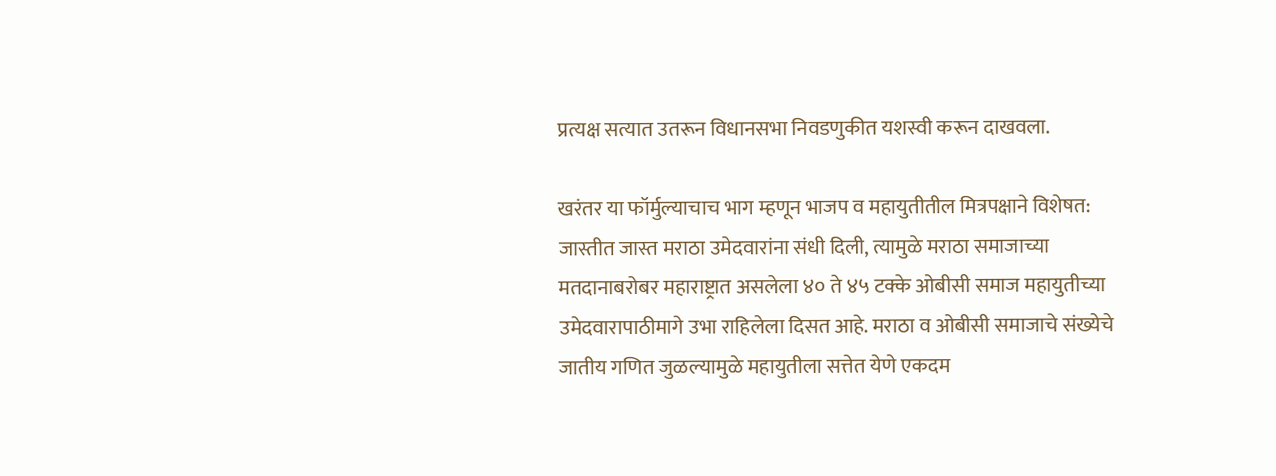प्रत्यक्ष सत्यात उतरून विधानसभा निवडणुकीत यशस्वी करून दाखवला.

खरंतर या फॉर्मुल्याचाच भाग म्हणून भाजप व महायुतीतील मित्रपक्षाने विशेषत: जास्तीत जास्त मराठा उमेदवारांना संधी दिली, त्यामुळे मराठा समाजाच्या मतदानाबरोबर महाराष्ट्रात असलेला ४० ते ४५ टक्के ओबीसी समाज महायुतीच्या उमेदवारापाठीमागे उभा राहिलेला दिसत आहे. मराठा व ओबीसी समाजाचे संख्येचे जातीय गणित जुळल्यामुळे महायुतीला सत्तेत येणे एकदम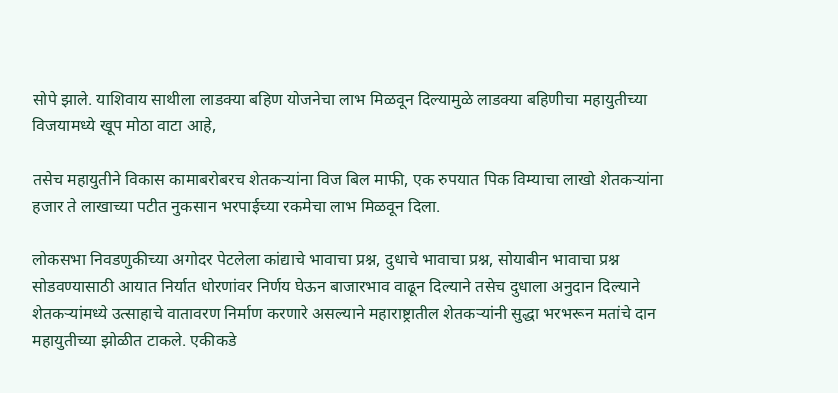सोपे झाले. याशिवाय साथीला लाडक्या बहिण योजनेचा लाभ मिळवून दिल्यामुळे लाडक्या बहिणीचा महायुतीच्या विजयामध्ये खूप मोठा वाटा आहे,

तसेच महायुतीने विकास कामाबरोबरच शेतकऱ्यांना विज बिल माफी, एक रुपयात पिक विम्याचा लाखो शेतकऱ्यांना हजार ते लाखाच्या पटीत नुकसान भरपाईच्या रकमेचा लाभ मिळवून दिला.

लोकसभा निवडणुकीच्या अगोदर पेटलेला कांद्याचे भावाचा प्रश्न, दुधाचे भावाचा प्रश्न, सोयाबीन भावाचा प्रश्न सोडवण्यासाठी आयात निर्यात धोरणांवर निर्णय घेऊन बाजारभाव वाढून दिल्याने तसेच दुधाला अनुदान दिल्याने शेतकऱ्यांमध्ये उत्साहाचे वातावरण निर्माण करणारे असल्याने महाराष्ट्रातील शेतकऱ्यांनी सुद्धा भरभरून मतांचे दान महायुतीच्या झोळीत टाकले. एकीकडे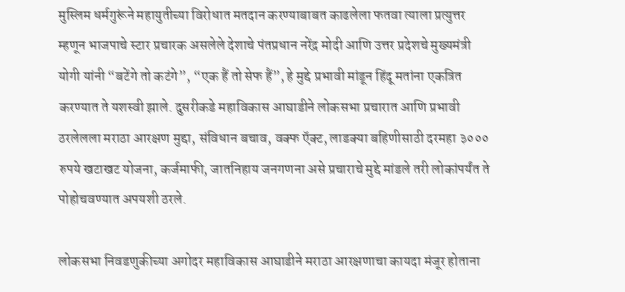मुस्लिम धर्मगुरूंने महायुतीच्या विरोधात मतदान करण्याबाबत काढलेला फतवा त्याला प्रत्युत्तर म्हणून भाजपाचे स्टार प्रचारक असलेले देशाचे पंतप्रधान नरेंद्र मोदी आणि उत्तर प्रदेशचे मुख्यमंत्री योगी यांनी “बटेंगे तो कटंगे”, “एक हैं तो सेफ हैं”, हे मुद्दे प्रभावी मांडून हिंदू मतांना एकत्रित करण्यात ते यशस्वी झाले. दुसरीकडे महाविकास आघाडीने लोकसभा प्रचारात आणि प्रभावी ठरलेलला मराठा आरक्षण मुद्दा, संविधान बचाव, वक्फ ऍक्ट, लाडक्या बहिणीसाठी दरमहा ३००० रुपये खटाखट योजना, कर्जमाफी, जातनिहाय जनगणना असे प्रचाराचे मुद्दे मांडले तरी लोकांपर्यंत ते पोहोचवण्यात अपयशी ठरले.

लोकसभा निवडणुकीच्या अगोदर महाविकास आघाडीने मराठा आरक्षणाचा कायदा मंजूर होताना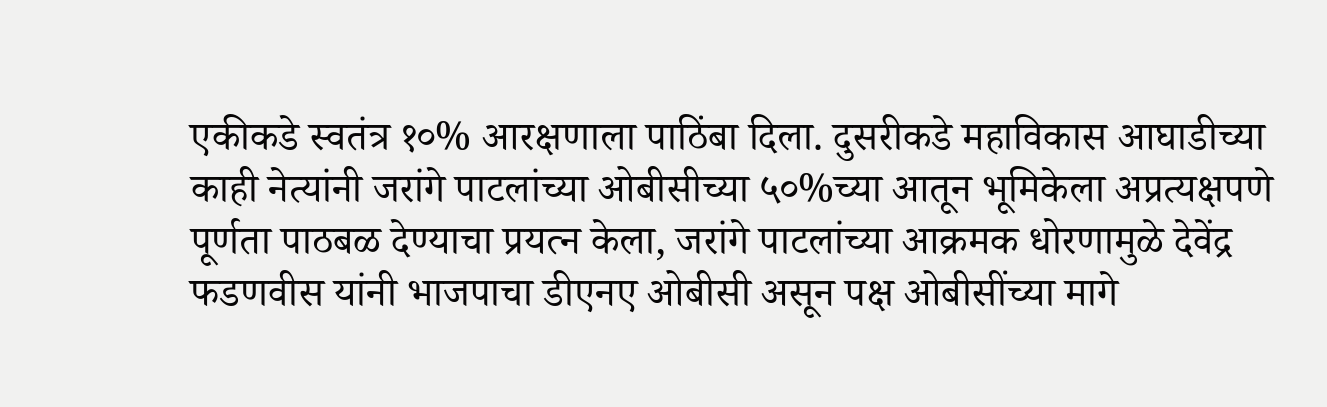एकीकडे स्वतंत्र १०% आरक्षणाला पाठिंबा दिला. दुसरीकडे महाविकास आघाडीच्या काही नेत्यांनी जरांगे पाटलांच्या ओबीसीच्या ५०%च्या आतून भूमिकेला अप्रत्यक्षपणे पूर्णता पाठबळ देण्याचा प्रयत्न केला, जरांगे पाटलांच्या आक्रमक धोरणामुळे देवेंद्र फडणवीस यांनी भाजपाचा डीएनए ओबीसी असून पक्ष ओबीसींच्या मागे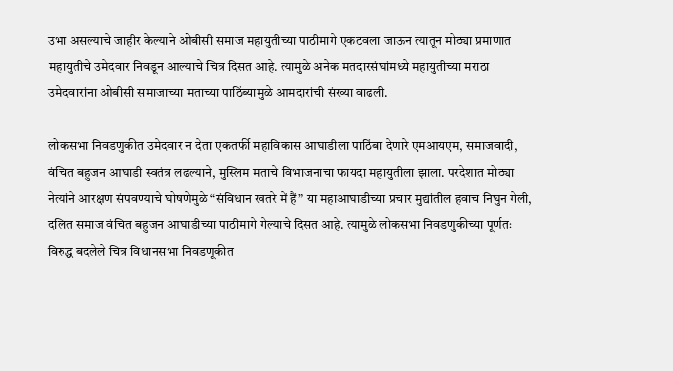उभा असल्याचे जाहीर केल्याने ओबीसी समाज महायुतीच्या पाठीमागे एकटवला जाऊन त्यातून मोठ्या प्रमाणात महायुतीचे उमेदवार निवडून आल्याचे चित्र दिसत आहे. त्यामुळे अनेक मतदारसंघांमध्ये महायुतीच्या मराठा उमेदवारांना ओबीसी समाजाच्या मताच्या पाठिंब्यामुळे आमदारांची संख्या वाढली.

लोकसभा निवडणुकीत उमेदवार न देता एकतर्फी महाविकास आघाडीला पाठिंबा देणारे एमआयएम, समाजवादी, वंचित बहुजन आघाडी स्वतंत्र लढल्याने, मुस्लिम मताचे विभाजनाचा फायदा महायुतीला झाला. परदेशात मोठ्या नेत्यांने आरक्षण संपवण्याचे घोषणेमुळे “संविधान खतरे में हैं” या महाआघाडीच्या प्रचार मुद्यांतील हवाच निघुन गेली, दलित समाज वंचित बहुजन आघाडीच्या पाठीमागे गेल्याचे दिसत आहे. त्यामुळे लोकसभा निवडणुकीच्या पूर्णतः विरुद्ध बदलेले चित्र विधानसभा निवडणूकीत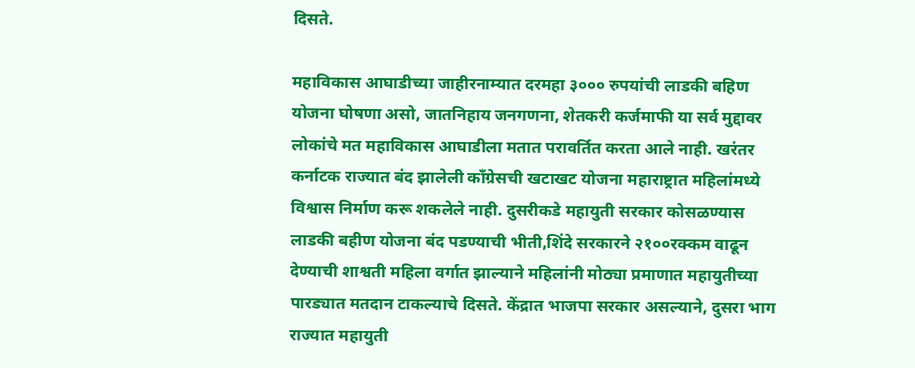दिसते.

महाविकास आघाडीच्या जाहीरनाम्यात दरमहा ३००० रुपयांची लाडकी बहिण योजना घोषणा असो, जातनिहाय जनगणना, शेतकरी कर्जमाफी या सर्व मुद्दावर लोकांचे मत महाविकास आघाडीला मतात परावर्तित करता आले नाही. खरंतर कर्नाटक राज्यात बंद झालेली काँग्रेसची खटाखट योजना महाराष्ट्रात महिलांमध्ये विश्वास निर्माण करू शकलेले नाही. दुसरीकडे महायुती सरकार कोसळण्यास लाडकी बहीण योजना बंद पडण्याची भीती,शिंदे सरकारने २१००रक्कम वाढून देण्याची शाश्वती महिला वर्गात झाल्याने महिलांनी मोठ्या प्रमाणात महायुतीच्या पारड्यात मतदान टाकल्याचे दिसते. केंद्रात भाजपा सरकार असल्याने, दुसरा भाग राज्यात महायुती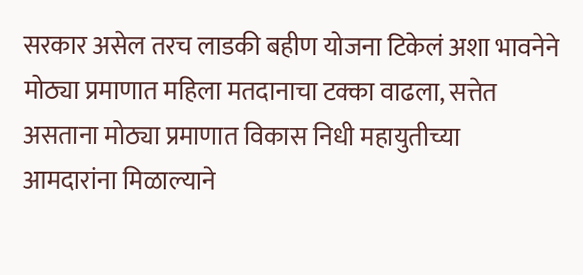सरकार असेल तरच लाडकी बहीण योजना टिकेलं अशा भावनेने मोठ्या प्रमाणात महिला मतदानाचा टक्का वाढला, सत्तेत असताना मोठ्या प्रमाणात विकास निधी महायुतीच्या आमदारांना मिळाल्याने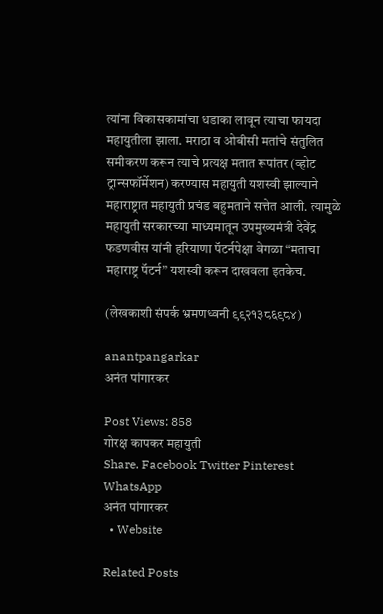त्यांना विकासकामांचा धडाका लावून त्याचा फायदा महायुतीला झाला. मराठा व ओबीसी मतांचे संतुलित समीकरण करून त्याचे प्रत्यक्ष मतात रूपांतर (व्होट ट्रान्सफॉर्मेशन) करण्यास महायुती यशस्वी झाल्याने महाराष्ट्रात महायुती प्रचंड बहुमताने सत्तेत आली. त्यामुळे महायुती सरकारच्या माध्यमातून उपमुख्यमंत्री देवेंद्र फडणवीस यांनी हरियाणा पॅटर्नपेक्षा वेगळा “मताचा महाराष्ट्र पॅटर्न” यशस्वी करून दाखवला इतकेच.

(लेखकाशी संपर्क भ्रमणध्वनी ९९२१३८६९८४)

anantpangarkar
अनंत पांगारकर

Post Views: 858
गोरक्ष कापकर महायुती
Share. Facebook Twitter Pinterest WhatsApp
अनंत पांगारकर
  • Website

Related Posts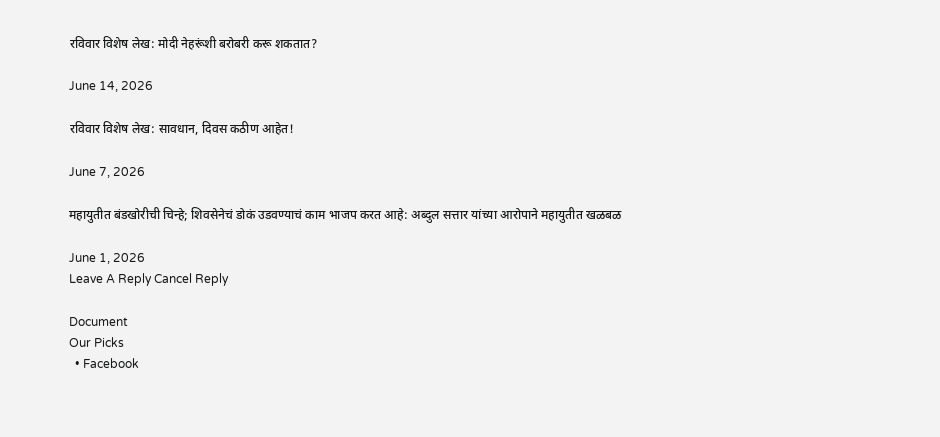रविवार विशेष लेख: मोदी नेहरूंशी बरोबरी करू शकतात?

June 14, 2026

रविवार विशेष लेख: सावधान, दिवस कठीण आहेत!

June 7, 2026

महायुतीत बंडखोरीची चिन्हे; शिवसेनेचं डोकं उडवण्याचं काम भाजप करत आहे: अब्दुल सत्तार यांच्या आरोपाने महायुतीत खळबळ

June 1, 2026
Leave A Reply Cancel Reply

Document
Our Picks
  • Facebook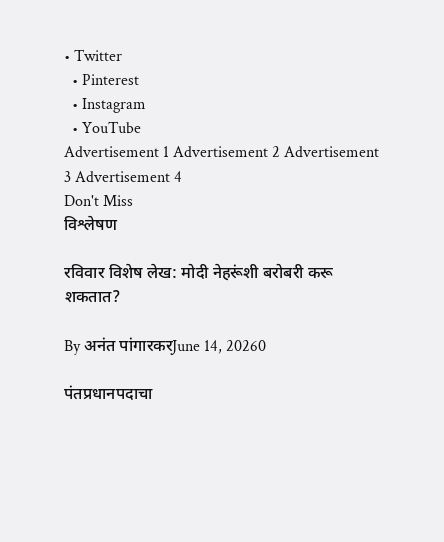• Twitter
  • Pinterest
  • Instagram
  • YouTube
Advertisement 1 Advertisement 2 Advertisement 3 Advertisement 4
Don't Miss
विश्लेषण

रविवार विशेष लेख: मोदी नेहरूंशी बरोबरी करू शकतात?

By अनंत पांगारकरJune 14, 20260

पंतप्रधानपदाचा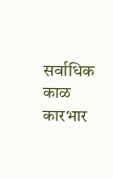सर्वाधिक काळ कारभार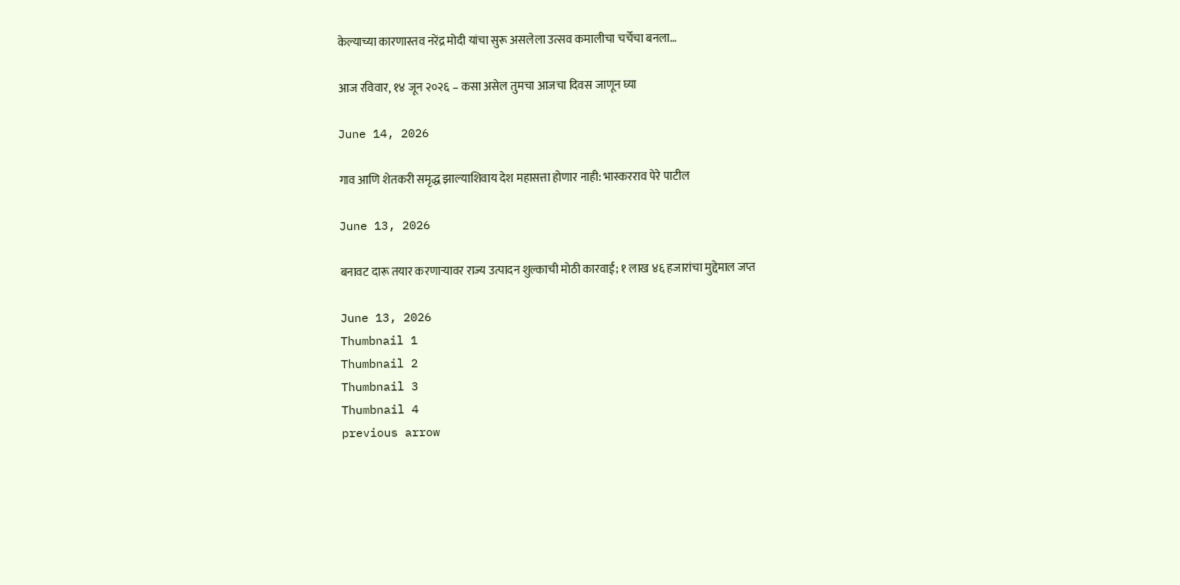केल्याच्या कारणास्तव नरेंद्र मोदी यांचा सुरू असलेला उत्सव कमालीचा चर्चेचा बनला…

आज रविवार, १४ जून २०२६ – कसा असेल तुमचा आजचा दिवस जाणून घ्या

June 14, 2026

गाव आणि शेतकरी समृद्ध झाल्याशिवाय देश महासत्ता होणार नाही: भास्करराव पेरे पाटील

June 13, 2026

बनावट दारू तयार करणाऱ्यावर राज्य उत्पादन शुल्काची मोठी कारवाई; १ लाख ४६ हजारांचा मुद्देमाल जप्त

June 13, 2026
Thumbnail 1
Thumbnail 2
Thumbnail 3
Thumbnail 4
previous arrow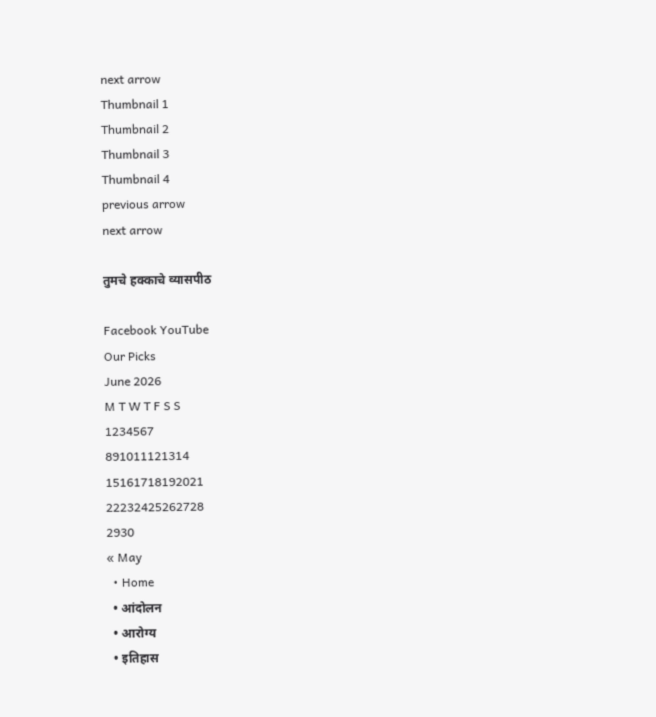next arrow
Thumbnail 1
Thumbnail 2
Thumbnail 3
Thumbnail 4
previous arrow
next arrow

तुमचे हक्काचे व्यासपीठ

Facebook YouTube
Our Picks
June 2026
M T W T F S S
1234567
891011121314
15161718192021
22232425262728
2930
« May
  • Home
  • आंदोलन
  • आरोग्य
  • इतिहास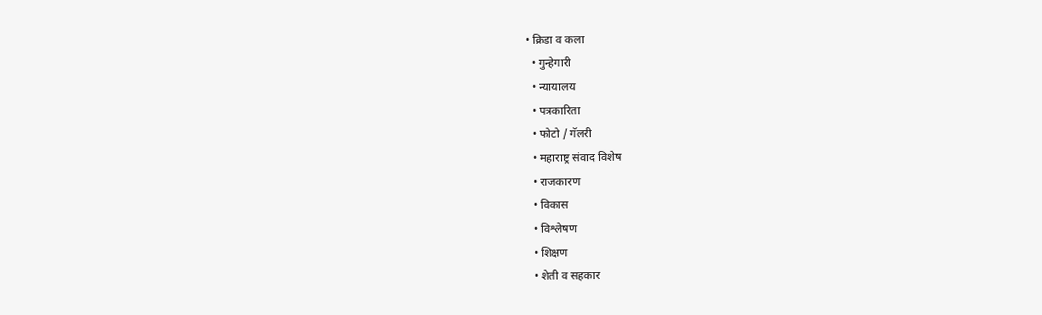• क्रिडा व कला
  • गुन्हेगारी
  • न्यायालय
  • पत्रकारिता
  • फोटो / गॅलरी
  • महाराष्ट्र संवाद विशेष
  • राजकारण
  • विकास
  • विश्लेषण
  • शिक्षण
  • शेती व सहकार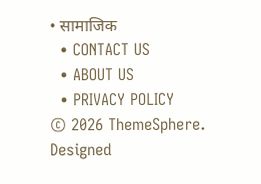• सामाजिक
  • CONTACT US
  • ABOUT US
  • PRIVACY POLICY
© 2026 ThemeSphere. Designed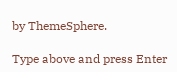by ThemeSphere.

Type above and press Enter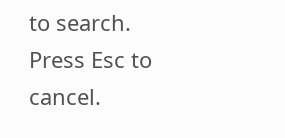to search. Press Esc to cancel.